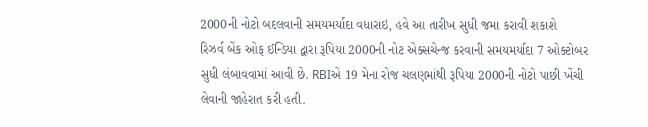2000ની નોટો બદલવાની સમયમર્યાદા વધારાઇ, હવે આ તારીખ સુધી જમા કરાવી શકાશે
રિઝર્વ બેંક ઓફ ઈન્ડિયા દ્વારા રૂપિયા 2000ની નોટ એક્સચેન્જ કરવાની સમયમર્યાદા 7 ઓક્ટોબર સુધી લંબાવવામાં આવી છે. RBIએ 19 મેના રોજ ચલણમાંથી રૂપિયા 2000ની નોટો પાછી ખેંચી લેવાની જાહેરાત કરી હતી.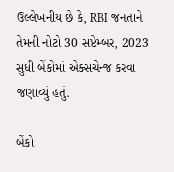ઉલ્લેખનીય છે કે, RBI જનતાને તેમની નોટો 30 સપ્ટેમ્બર, 2023 સુધી બેંકોમાં એક્સચેન્જ કરવા જણાવ્યું હતું.

બેંકો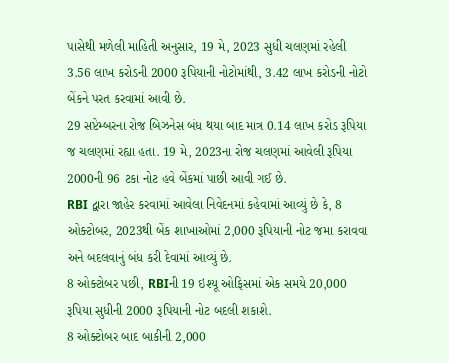પાસેથી મળેલી માહિતી અનુસાર, 19 મે, 2023 સુધી ચલણમાં રહેલી 3.56 લાખ કરોડની 2000 રૂપિયાની નોટોમાંથી, 3.42 લાખ કરોડની નોટો બેંકને પરત કરવામાં આવી છે.
29 સપ્ટેમ્બરના રોજ બિઝનેસ બંધ થયા બાદ માત્ર 0.14 લાખ કરોડ રૂપિયા જ ચલણમાં રહ્યા હતા. 19 મે, 2023ના રોજ ચલણમાં આવેલી રૂપિયા 2000ની 96 ટકા નોટ હવે બેંકમાં પાછી આવી ગઈ છે.
RBI દ્વારા જાહેર કરવામાં આવેલા નિવેદનમાં કહેવામાં આવ્યું છે કે, 8 ઓક્ટોબર, 2023થી બેંક શાખાઓમાં 2,000 રૂપિયાની નોટ જમા કરાવવા અને બદલવાનું બંધ કરી દેવામાં આવ્યું છે.
8 ઓક્ટોબર પછી, RBIની 19 ઇશ્યૂ ઓફિસમાં એક સમયે 20,000 રૂપિયા સુધીની 2000 રૂપિયાની નોટ બદલી શકાશે.
8 ઓક્ટોબર બાદ બાકીની 2,000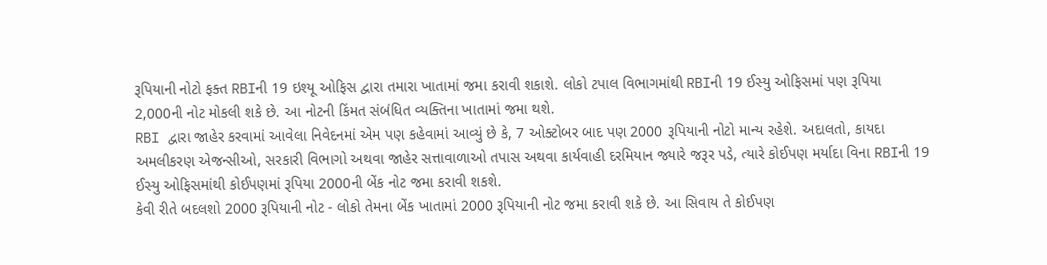રૂપિયાની નોટો ફક્ત RBIની 19 ઇશ્યૂ ઓફિસ દ્વારા તમારા ખાતામાં જમા કરાવી શકાશે. લોકો ટપાલ વિભાગમાંથી RBIની 19 ઈસ્યુ ઓફિસમાં પણ રૂપિયા 2,000ની નોટ મોકલી શકે છે. આ નોટની કિંમત સંબંધિત વ્યક્તિના ખાતામાં જમા થશે.
RBI દ્વારા જાહેર કરવામાં આવેલા નિવેદનમાં એમ પણ કહેવામાં આવ્યું છે કે, 7 ઓક્ટોબર બાદ પણ 2000 રૂપિયાની નોટો માન્ય રહેશે. અદાલતો, કાયદા અમલીકરણ એજન્સીઓ, સરકારી વિભાગો અથવા જાહેર સત્તાવાળાઓ તપાસ અથવા કાર્યવાહી દરમિયાન જ્યારે જરૂર પડે, ત્યારે કોઈપણ મર્યાદા વિના RBIની 19 ઈસ્યુ ઓફિસમાંથી કોઈપણમાં રૂપિયા 2000ની બેંક નોટ જમા કરાવી શકશે.
કેવી રીતે બદલશો 2000 રૂપિયાની નોટ - લોકો તેમના બેંક ખાતામાં 2000 રૂપિયાની નોટ જમા કરાવી શકે છે. આ સિવાય તે કોઈપણ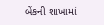બેંકની શાખામાં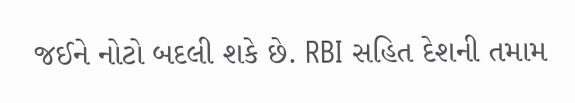જઈને નોટો બદલી શકે છે. RBI સહિત દેશની તમામ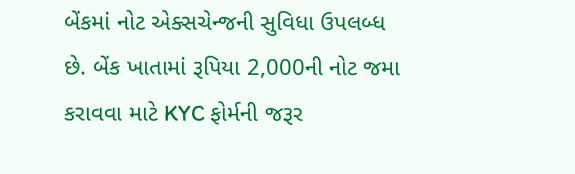બેંકમાં નોટ એક્સચેન્જની સુવિધા ઉપલબ્ધ છે. બેંક ખાતામાં રૂપિયા 2,000ની નોટ જમા કરાવવા માટે KYC ફોર્મની જરૂર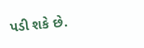પડી શકે છે.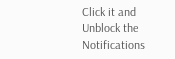Click it and Unblock the Notifications